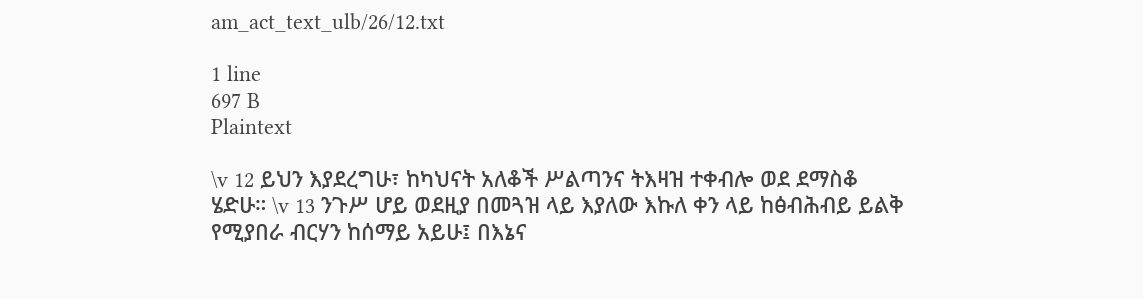am_act_text_ulb/26/12.txt

1 line
697 B
Plaintext

\v 12 ይህን እያደረግሁ፣ ከካህናት አለቆች ሥልጣንና ትእዛዝ ተቀብሎ ወደ ደማስቆ ሄድሁ። \v 13 ንጉሥ ሆይ ወደዚያ በመጓዝ ላይ እያለው እኩለ ቀን ላይ ከፅብሕብይ ይልቅ የሚያበራ ብርሃን ከሰማይ አይሁ፤ በእኔና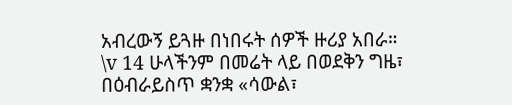አብረውኝ ይጓዙ በነበሩት ሰዎች ዙሪያ አበራ። \v 14 ሁላችንም በመሬት ላይ በወደቅን ግዜ፣ በዕብራይስጥ ቋንቋ «ሳውል፣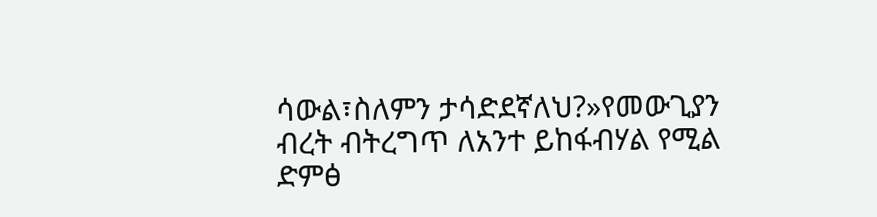ሳውል፣ስለምን ታሳድደኛለህ?»የመውጊያን ብረት ብትረግጥ ለአንተ ይከፋብሃል የሚል ድምፅ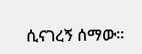ሲናገረኝ ሰማው።